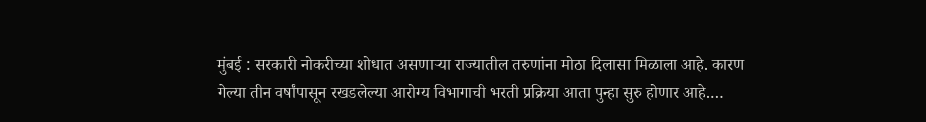मुंबई : सरकारी नोकरीच्या शोधात असणाऱ्या राज्यातील तरुणांना मोठा दिलासा मिळाला आहे. कारण गेल्या तीन वर्षांपासून रखडलेल्या आरोग्य विभागाची भरती प्रक्रिया आता पुन्हा सुरु होणार आहे.…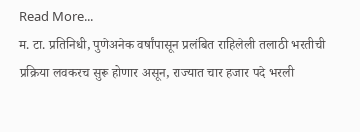Read More...
म. टा. प्रतिनिधी, पुणेअनेक वर्षांपासून प्रलंबित राहिलेली तलाठी भरतीची प्रक्रिया लवकरच सुरू होणार असून, राज्यात चार हजार पदे भरली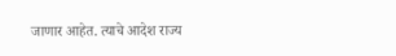जाणार आहेत. त्याचे आदेश राज्य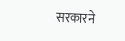सरकारने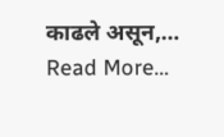काढले असून,… Read More...